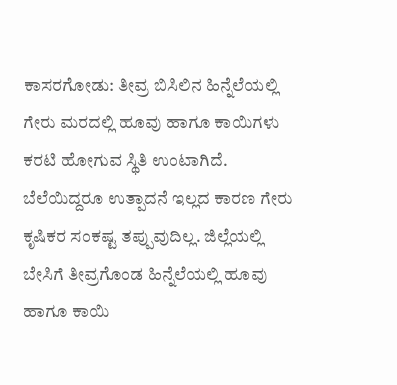ಕಾಸರಗೋಡು: ತೀವ್ರ ಬಿಸಿಲಿನ ಹಿನ್ನೆಲೆಯಲ್ಲಿ ಗೇರು ಮರದಲ್ಲಿ ಹೂವು ಹಾಗೂ ಕಾಯಿಗಳು ಕರಟಿ ಹೋಗುವ ಸ್ಥಿತಿ ಉಂಟಾಗಿದೆ. ಬೆಲೆಯಿದ್ದರೂ ಉತ್ಪಾದನೆ ಇಲ್ಲದ ಕಾರಣ ಗೇರು ಕೃಷಿಕರ ಸಂಕಷ್ಟ ತಪ್ಪುವುದಿಲ್ಲ. ಜಿಲ್ಲೆಯಲ್ಲಿ ಬೇಸಿಗೆ ತೀವ್ರಗೊಂಡ ಹಿನ್ನೆಲೆಯಲ್ಲಿ ಹೂವು ಹಾಗೂ ಕಾಯಿ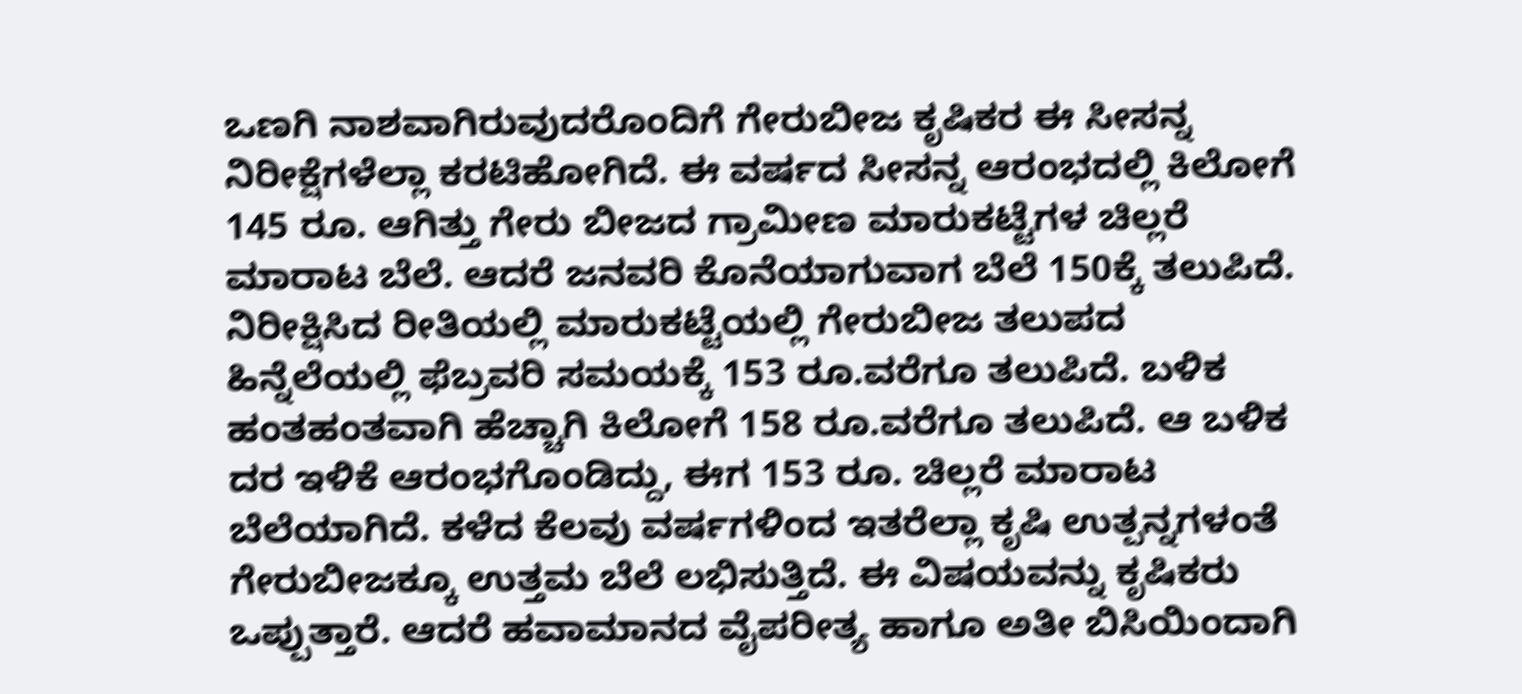ಒಣಗಿ ನಾಶವಾಗಿರುವುದರೊಂದಿಗೆ ಗೇರುಬೀಜ ಕೃಷಿಕರ ಈ ಸೀಸನ್ನ ನಿರೀಕ್ಷೆಗಳೆಲ್ಲಾ ಕರಟಿಹೋಗಿದೆ. ಈ ವರ್ಷದ ಸೀಸನ್ನ ಆರಂಭದಲ್ಲಿ ಕಿಲೋಗೆ 145 ರೂ. ಆಗಿತ್ತು ಗೇರು ಬೀಜದ ಗ್ರಾಮೀಣ ಮಾರುಕಟ್ಟೆಗಳ ಚಿಲ್ಲರೆ ಮಾರಾಟ ಬೆಲೆ. ಆದರೆ ಜನವರಿ ಕೊನೆಯಾಗುವಾಗ ಬೆಲೆ 150ಕ್ಕೆ ತಲುಪಿದೆ. ನಿರೀಕ್ಷಿಸಿದ ರೀತಿಯಲ್ಲಿ ಮಾರುಕಟ್ಟೆಯಲ್ಲಿ ಗೇರುಬೀಜ ತಲುಪದ ಹಿನ್ನೆಲೆಯಲ್ಲಿ ಫೆಬ್ರವರಿ ಸಮಯಕ್ಕೆ 153 ರೂ.ವರೆಗೂ ತಲುಪಿದೆ. ಬಳಿಕ ಹಂತಹಂತವಾಗಿ ಹೆಚ್ಚಾಗಿ ಕಿಲೋಗೆ 158 ರೂ.ವರೆಗೂ ತಲುಪಿದೆ. ಆ ಬಳಿಕ ದರ ಇಳಿಕೆ ಆರಂಭಗೊಂಡಿದ್ದು, ಈಗ 153 ರೂ. ಚಿಲ್ಲರೆ ಮಾರಾಟ ಬೆಲೆಯಾಗಿದೆ. ಕಳೆದ ಕೆಲವು ವರ್ಷಗಳಿಂದ ಇತರೆಲ್ಲಾ ಕೃಷಿ ಉತ್ಪನ್ನಗಳಂತೆ ಗೇರುಬೀಜಕ್ಕೂ ಉತ್ತಮ ಬೆಲೆ ಲಭಿಸುತ್ತಿದೆ. ಈ ವಿಷಯವನ್ನು ಕೃಷಿಕರು ಒಪ್ಪುತ್ತಾರೆ. ಆದರೆ ಹವಾಮಾನದ ವೈಪರೀತ್ಯ ಹಾಗೂ ಅತೀ ಬಿಸಿಯಿಂದಾಗಿ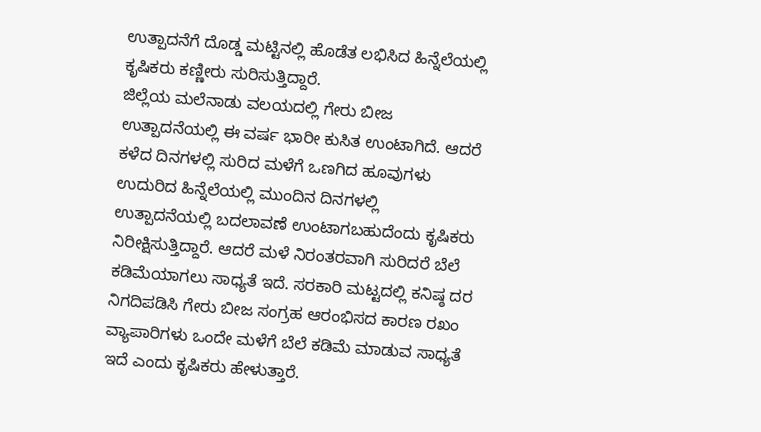ಉತ್ಪಾದನೆಗೆ ದೊಡ್ಡ ಮಟ್ಟಿನಲ್ಲಿ ಹೊಡೆತ ಲಭಿಸಿದ ಹಿನ್ನೆಲೆಯಲ್ಲಿ ಕೃಷಿಕರು ಕಣ್ಣೀರು ಸುರಿಸುತ್ತಿದ್ದಾರೆ.
ಜಿಲ್ಲೆಯ ಮಲೆನಾಡು ವಲಯದಲ್ಲಿ ಗೇರು ಬೀಜ ಉತ್ಪಾದನೆಯಲ್ಲಿ ಈ ವರ್ಷ ಭಾರೀ ಕುಸಿತ ಉಂಟಾಗಿದೆ. ಆದರೆ ಕಳೆದ ದಿನಗಳಲ್ಲಿ ಸುರಿದ ಮಳೆಗೆ ಒಣಗಿದ ಹೂವುಗಳು ಉದುರಿದ ಹಿನ್ನೆಲೆಯಲ್ಲಿ ಮುಂದಿನ ದಿನಗಳಲ್ಲಿ ಉತ್ಪಾದನೆಯಲ್ಲಿ ಬದಲಾವಣೆ ಉಂಟಾಗಬಹುದೆಂದು ಕೃಷಿಕರು ನಿರೀಕ್ಷಿಸುತ್ತಿದ್ದಾರೆ. ಆದರೆ ಮಳೆ ನಿರಂತರವಾಗಿ ಸುರಿದರೆ ಬೆಲೆ ಕಡಿಮೆಯಾಗಲು ಸಾಧ್ಯತೆ ಇದೆ. ಸರಕಾರಿ ಮಟ್ಟದಲ್ಲಿ ಕನಿಷ್ಠ ದರ ನಿಗದಿಪಡಿಸಿ ಗೇರು ಬೀಜ ಸಂಗ್ರಹ ಆರಂಭಿಸದ ಕಾರಣ ರಖಂ ವ್ಯಾಪಾರಿಗಳು ಒಂದೇ ಮಳೆಗೆ ಬೆಲೆ ಕಡಿಮೆ ಮಾಡುವ ಸಾಧ್ಯತೆ ಇದೆ ಎಂದು ಕೃಷಿಕರು ಹೇಳುತ್ತಾರೆ.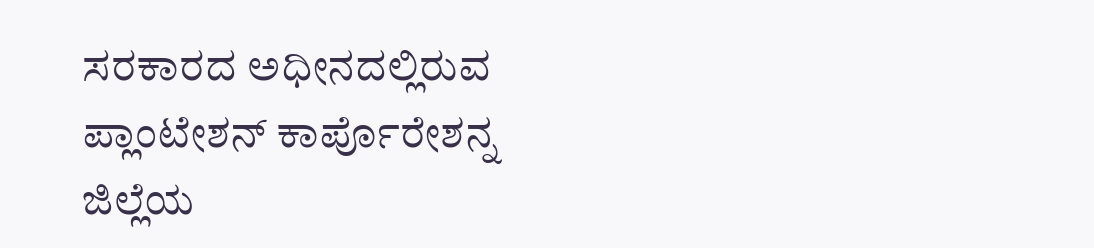ಸರಕಾರದ ಅಧೀನದಲ್ಲಿರುವ ಪ್ಲಾಂಟೇಶನ್ ಕಾರ್ಪೊರೇಶನ್ನ ಜಿಲ್ಲೆಯ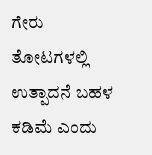ಗೇರು ತೋಟಗಳಲ್ಲಿ ಉತ್ಪಾದನೆ ಬಹಳ ಕಡಿಮೆ ಎಂದು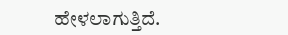ಹೇಳಲಾಗುತ್ತಿದೆ.